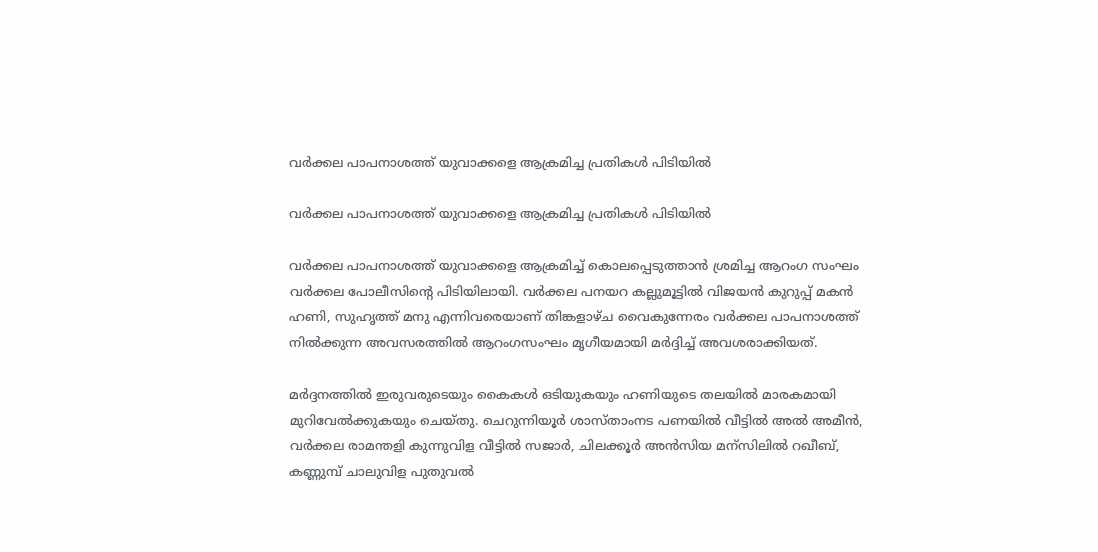വർക്കല പാപനാശത്ത് യുവാക്കളെ ആക്രമിച്ച പ്രതികൾ പിടിയിൽ

വർക്കല പാപനാശത്ത് യുവാക്കളെ ആക്രമിച്ച പ്രതികൾ പിടിയിൽ

വർക്കല പാപനാശത്ത് യുവാക്കളെ ആക്രമിച്ച് കൊലപ്പെടുത്താൻ ശ്രമിച്ച ആറംഗ സംഘം വർക്കല പോലീസിന്റെ പിടിയിലായി. വർക്കല പനയറ കല്ലുമൂട്ടിൽ വിജയൻ കുറുപ്പ് മകൻ ഹണി, സുഹൃത്ത് മനു എന്നിവരെയാണ് തിങ്കളാഴ്ച വൈകുന്നേരം വർക്കല പാപനാശത്ത് നിൽക്കുന്ന അവസരത്തിൽ ആറംഗസംഘം മൃഗീയമായി മർദ്ദിച്ച് അവശരാക്കിയത്.

മർദ്ദനത്തിൽ ഇരുവരുടെയും കൈകൾ ഒടിയുകയും ഹണിയുടെ തലയിൽ മാരകമായി മുറിവേൽക്കുകയും ചെയ്തു. ചെറുന്നിയൂർ ശാസ്താംനട പണയിൽ വീട്ടിൽ അൽ അമീൻ, വർക്കല രാമന്തളി കുന്നുവിള വീട്ടിൽ സജാർ, ചിലക്കൂർ അൻസിയ മന്സിലിൽ റഖീബ്, കണ്ണുമ്പ് ചാലുവിള പുതുവൽ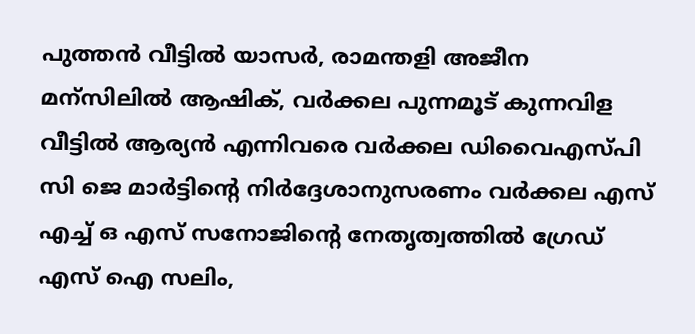പുത്തൻ വീട്ടിൽ യാസർ, രാമന്തളി അജീന മന്സിലിൽ ആഷിക്, വർക്കല പുന്നമൂട് കുന്നവിള വീട്ടിൽ ആര്യൻ എന്നിവരെ വർക്കല ഡിവൈഎസ്പി സി ജെ മാർട്ടിന്റെ നിർദ്ദേശാനുസരണം വർക്കല എസ് എച്ച് ഒ എസ് സനോജിന്റെ നേതൃത്വത്തിൽ ഗ്രേഡ് എസ് ഐ സലിം,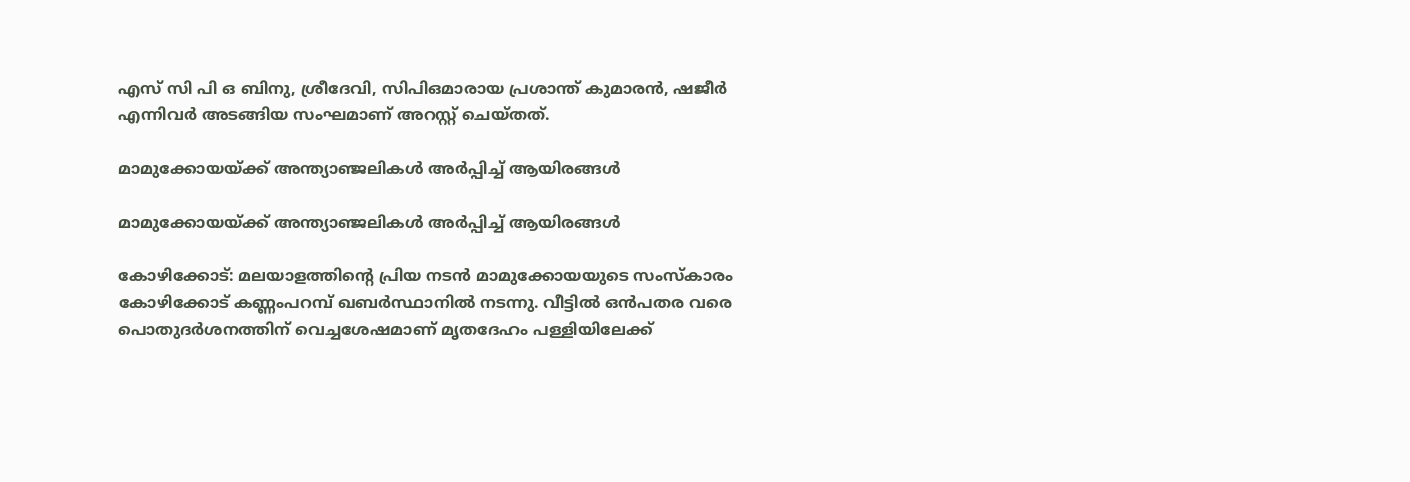എസ് സി പി ഒ ബിനു, ശ്രീദേവി, സിപിഒമാരായ പ്രശാന്ത് കുമാരൻ, ഷജീർ എന്നിവർ അടങ്ങിയ സംഘമാണ് അറസ്റ്റ് ചെയ്തത്.

മാമുക്കോയയ്ക്ക് അന്ത്യാഞ്ജലികൾ അർപ്പിച്ച് ആയിരങ്ങൾ

മാമുക്കോയയ്ക്ക് അന്ത്യാഞ്ജലികൾ അർപ്പിച്ച് ആയിരങ്ങൾ

കോഴിക്കോട്: മലയാളത്തിന്റെ പ്രിയ നടൻ മാമുക്കോയയുടെ സംസ്കാരം കോഴിക്കോട് കണ്ണംപറമ്പ് ഖബർസ്ഥാനിൽ നടന്നു. വീട്ടിൽ ഒൻപതര വരെ പൊതുദർശനത്തിന് വെച്ചശേഷമാണ് മൃതദേഹം പള്ളിയിലേക്ക്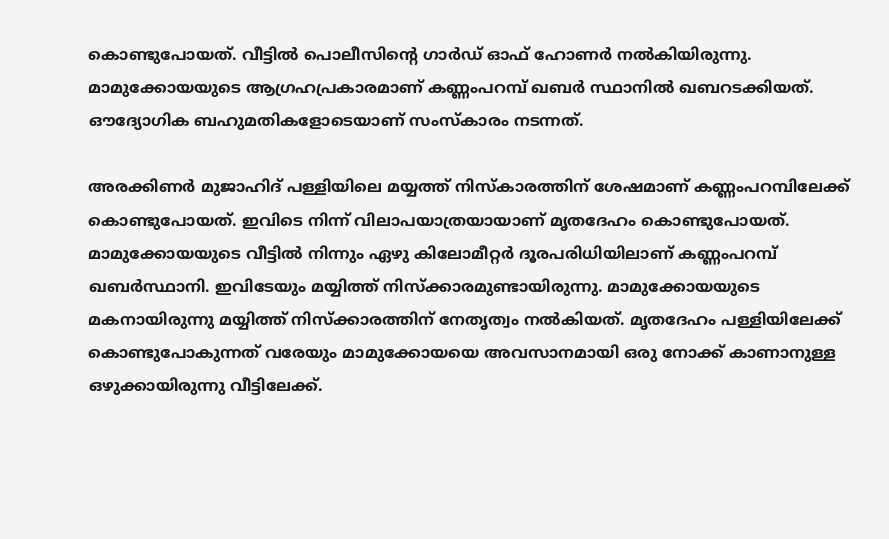കൊണ്ടുപോയത്. വീട്ടിൽ പൊലീസിന്റെ ഗാർഡ് ഓഫ് ഹോണർ നൽകിയിരുന്നു. മാമുക്കോയയുടെ ആഗ്രഹപ്രകാരമാണ് കണ്ണംപറമ്പ് ഖബർ സ്ഥാനിൽ ഖബറടക്കിയത്. ഔദ്യോഗിക ബഹുമതികളോടെയാണ് സംസ്കാരം നടന്നത്.

അരക്കിണർ മുജാഹിദ് പള്ളിയിലെ മയ്യത്ത് നിസ്കാരത്തിന് ശേഷമാണ് കണ്ണംപറമ്പിലേക്ക് കൊണ്ടുപോയത്. ഇവിടെ നിന്ന് വിലാപയാത്രയായാണ് മൃതദേഹം കൊണ്ടുപോയത്. മാമുക്കോയയുടെ വീട്ടിൽ നിന്നും ഏഴു കിലോമീറ്റർ ദൂരപരിധിയിലാണ് കണ്ണംപറമ്പ് ഖബർസ്ഥാനി. ഇവിടേയും മയ്യിത്ത് നിസ്ക്കാരമുണ്ടായിരുന്നു. മാമുക്കോയയുടെ മകനായിരുന്നു മയ്യിത്ത് നിസ്ക്കാരത്തിന് നേതൃത്വം നൽകിയത്. മൃതദേഹം പള്ളിയിലേക്ക് കൊണ്ടുപോകുന്നത് വരേയും മാമുക്കോയയെ അവസാനമായി ഒരു നോക്ക് കാണാനുള്ള ഒഴുക്കായിരുന്നു വീട്ടിലേക്ക്.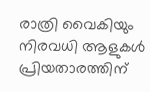രാത്രി വൈകിയും നിരവധി ആളുകൾ പ്രിയതാരത്തിന്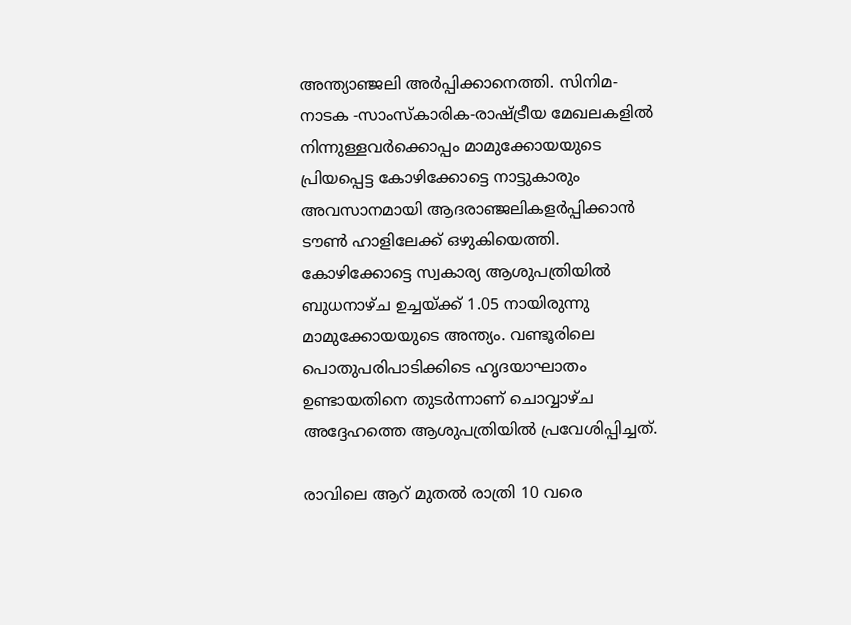അന്ത്യാഞ്ജലി അർപ്പിക്കാനെത്തി. സിനിമ- നാടക -സാംസ്കാരിക-രാഷ്ട്രീയ മേഖലകളിൽ നിന്നുള്ളവർക്കൊപ്പം മാമുക്കോയയുടെ പ്രിയപ്പെട്ട കോഴിക്കോട്ടെ നാട്ടുകാരും അവസാനമായി ആദരാഞ്ജലികളർപ്പിക്കാൻ ടൗൺ ഹാളിലേക്ക് ഒഴുകിയെത്തി. കോഴിക്കോട്ടെ സ്വകാര്യ ആശുപത്രിയില്‍ ബുധനാഴ്ച ഉച്ചയ്ക്ക് 1.05 നായിരുന്നു മാമുക്കോയയുടെ അന്ത്യം. വണ്ടൂരിലെ പൊതുപരിപാടിക്കിടെ ഹൃദയാഘാതം ഉണ്ടായതിനെ തുടര്‍ന്നാണ് ചൊവ്വാഴ്ച അദ്ദേഹത്തെ ആശുപത്രിയില്‍ പ്രവേശിപ്പിച്ചത്.

രാവിലെ ആറ് മുതൽ രാത്രി 10 വരെ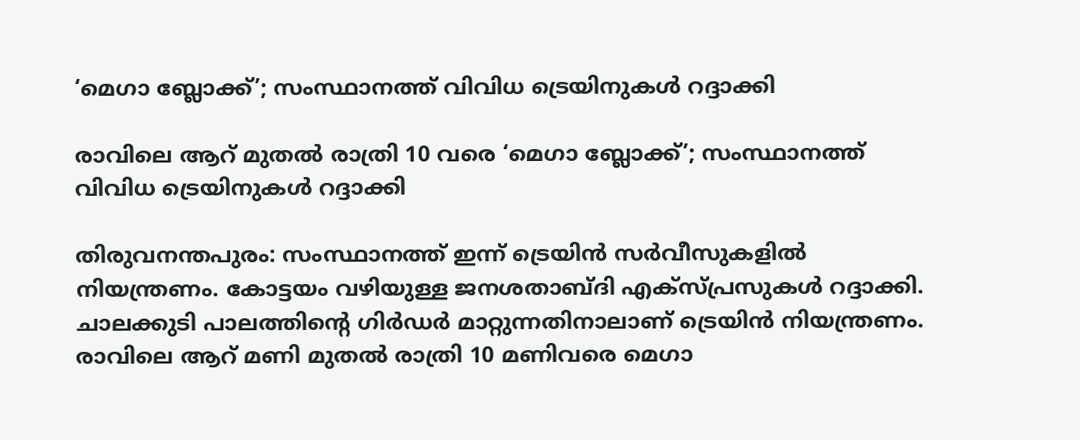‘മെഗാ ബ്ലോക്ക്’; സംസ്ഥാനത്ത് വിവിധ ട്രെയിനുകൾ റദ്ദാക്കി

രാവിലെ ആറ് മുതൽ രാത്രി 10 വരെ ‘മെഗാ ബ്ലോക്ക്’; സംസ്ഥാനത്ത് വിവിധ ട്രെയിനുകൾ റദ്ദാക്കി

തിരുവനന്തപുരം: സംസ്ഥാനത്ത് ഇന്ന് ട്രെയിൻ സർവീസുകളിൽ നിയന്ത്രണം. കോട്ടയം വഴിയുള്ള ജനശതാബ്ദി എക്‌സ്പ്രസുകൾ റദ്ദാക്കി. ചാലക്കുടി പാലത്തിന്റെ ഗിർഡർ മാറ്റുന്നതിനാലാണ് ട്രെയിൻ നിയന്ത്രണം. രാവിലെ ആറ് മണി മുതൽ രാത്രി 10 മണിവരെ മെഗാ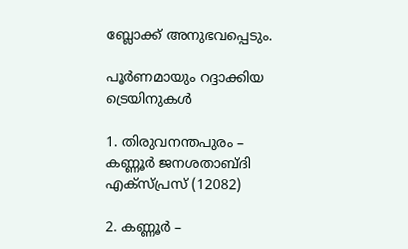ബ്ലോക്ക് അനുഭവപ്പെടും.

പൂർണമായും റദ്ദാക്കിയ ട്രെയിനുകൾ

1. തിരുവനന്തപുരം – കണ്ണൂർ ജനശതാബ്ദി എക്സ്പ്രസ് (12082)

2. കണ്ണൂർ –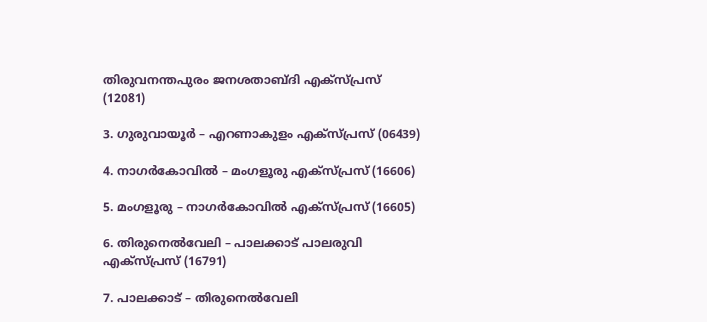തിരുവനന്തപുരം ജനശതാബ്ദി എക്സ്പ്രസ് (12081)

3. ഗുരുവായൂർ – എറണാകുളം എക്സ്പ്രസ് (06439)

4. നാഗർകോവിൽ – മംഗളൂരു എക്‌സ്പ്രസ് (16606)

5. മംഗളൂരു – നാഗർകോവിൽ എക്‌സ്പ്രസ് (16605)

6. തിരുനെൽവേലി – പാലക്കാട് പാലരുവി എക്‌സ്പ്രസ് (16791)

7. പാലക്കാട് – തിരുനെൽവേലി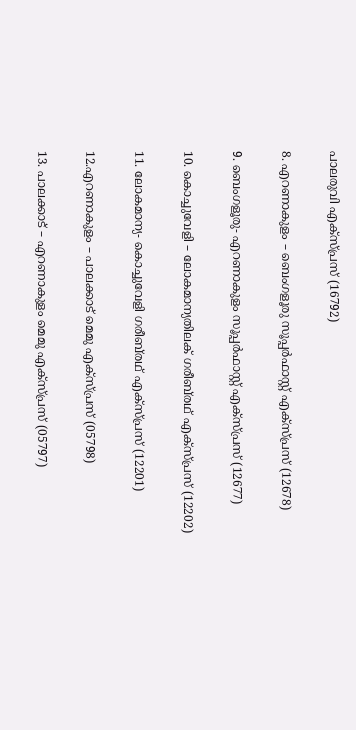പാലരുവി എക്‌സ്പ്രസ് (16792)

8. എറണാകുളം – ബെംഗളൂരു സൂപ്പർഫാസ്റ്റ് എക്സ്പ്രസ് (12678)

9. ബെംഗളൂരു- എറണാകുളം സൂപ്പർഫാസ്റ്റ് എക്സ്പ്രസ് (12677)

10. കൊച്ചുവേളി – ലോകമാന്യതിലക് ഗരീബ്‍രഥ് എക്സ്പ്രസ് (12202)

11. ലോകമാന്യ- കൊച്ചുവേളി ഗരീബ്‍രഥ് എക്സ്പ്രസ് (12201)

12.എറണാകുളം – പാലക്കാട് മെമു എക്സ്പ്രസ് (05798)

13. പാലക്കാട് – എറണാകുളം മെമു എക്സ്പ്രസ് (05797)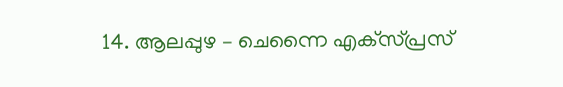14. ആലപ്പുഴ – ചെന്നൈ എക്‌സ്പ്രസ്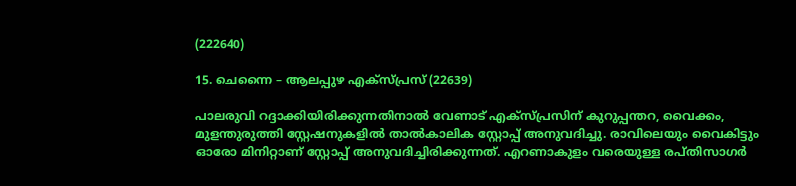(222640)

15. ചെന്നൈ – ആലപ്പുഴ എക്‌സ്പ്രസ് (22639)

പാലരുവി റദ്ദാക്കിയിരിക്കുന്നതിനാൽ വേണാട് എക്സ്പ്രസിന് കുറുപ്പന്തറ, വൈക്കം, മുളന്തുരുത്തി സ്റ്റേഷനുകളിൽ താൽകാലിക സ്റ്റോപ്പ്‌ അനുവദിച്ചു. രാവിലെയും വൈകിട്ടും ഓരോ മിനിറ്റാണ് സ്റ്റോപ്പ്‌ അനുവദിച്ചിരിക്കുന്നത്. എറണാകുളം വരെയുള്ള രപ്തിസാഗർ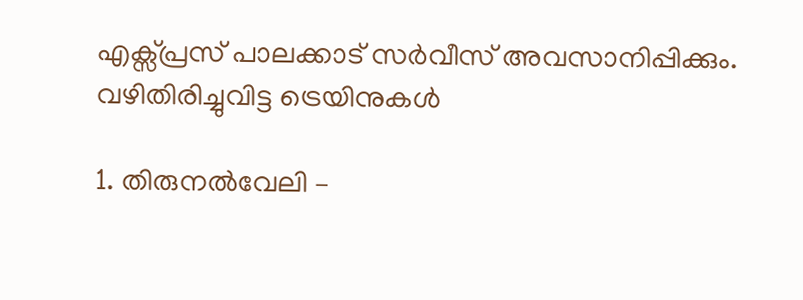എക്സ്പ്രസ് പാലക്കാട് സർവീസ് അവസാനിപ്പിക്കും.
വഴിതിരിച്ചുവിട്ട ട്രെയിനുകൾ

1. തിരുനൽവേലി –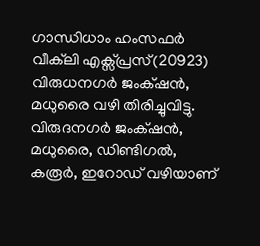ഗാന്ധിധാം ഹംസഫർ വീക്‌ലി എക്സ്പ്രസ്(20923) വിരുധനഗർ ജംക്‌ഷൻ, മധുരൈ വഴി തിരിച്ചുവിട്ടു. വിരുദനഗർ ജംക്‌ഷൻ, മധുരൈ, ഡിണ്ടിഗൽ, കരൂർ, ഇറോഡ് വഴിയാണ്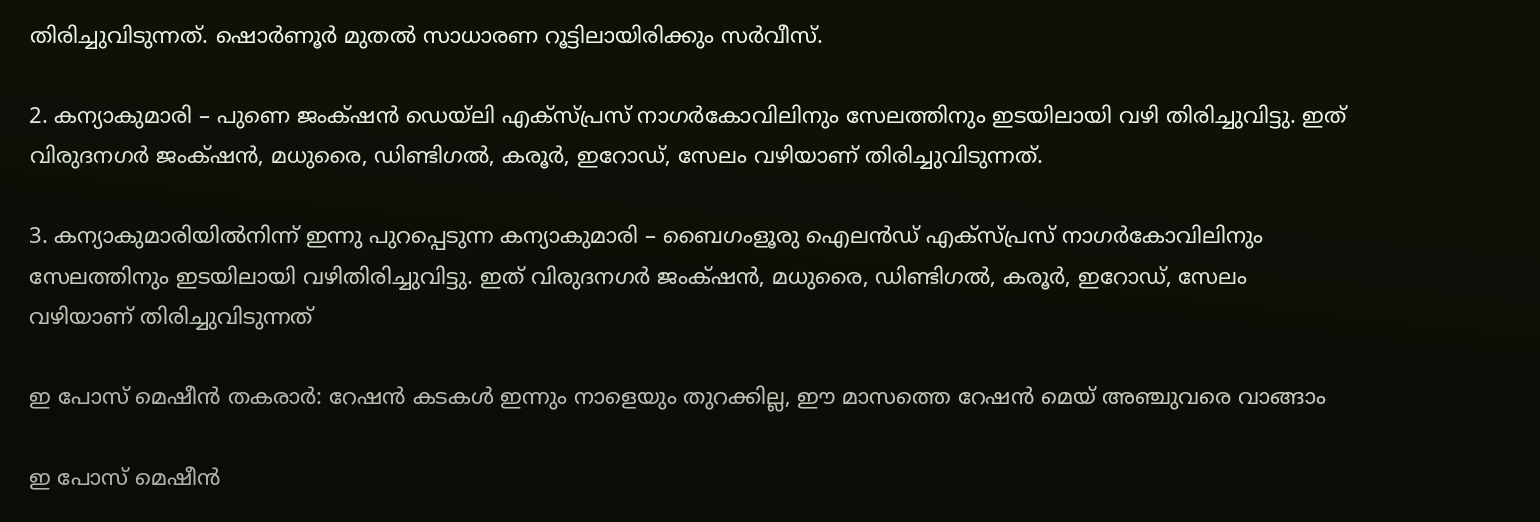തിരിച്ചുവിടുന്നത്. ഷൊർണൂർ മുതൽ സാധാരണ റൂട്ടിലായിരിക്കും സർവീസ്.

2. കന്യാകുമാരി – പുണെ ജംക്‌ഷൻ ഡെയ്‌ലി എക്സ്പ്രസ് നാഗർകോവിലിനും സേലത്തിനും ഇടയിലായി വഴി തിരിച്ചുവിട്ടു. ഇത് വിരുദനഗർ ജംക്‌ഷൻ, മധുരൈ, ഡിണ്ടിഗൽ, കരൂർ, ഇറോഡ്, സേലം വഴിയാണ് തിരിച്ചുവിടുന്നത്.

3. കന്യാകുമാരിയിൽനിന്ന് ഇന്നു പുറപ്പെടുന്ന കന്യാകുമാരി – ബൈഗംളൂരു ഐലൻഡ് എക്സ്പ്രസ് നാഗർകോവിലിനും സേലത്തിനും ഇടയിലായി വഴിതിരിച്ചുവിട്ടു. ഇത് വിരുദനഗർ ജംക്‌ഷൻ, മധുരൈ, ഡിണ്ടിഗൽ, കരൂർ, ഇറോഡ്, സേലം വഴിയാണ് തിരിച്ചുവിടുന്നത്

ഇ പോസ് മെഷീൻ തകരാർ: റേഷൻ കടകൾ ഇന്നും നാളെയും തുറക്കില്ല, ഈ മാസത്തെ റേഷൻ മെയ് അഞ്ചുവരെ വാങ്ങാം

ഇ പോസ് മെഷീൻ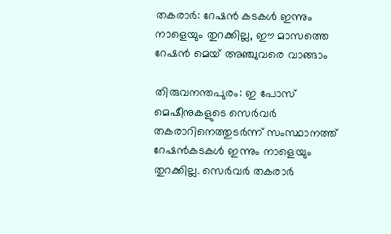തകരാർ: റേഷൻ കടകൾ ഇന്നും നാളെയും തുറക്കില്ല, ഈ മാസത്തെ റേഷൻ മെയ് അഞ്ചുവരെ വാങ്ങാം

തിരുവനന്തപുരം: ഇ പോസ് മെഷീനുകളുടെ സെർവർ തകരാറിനെത്തുടർന്ന് സംസ്ഥാനത്ത് റേഷന്‍കടകള്‍ ഇന്നും നാളെയും തുറക്കില്ല. സെർവർ തകരാർ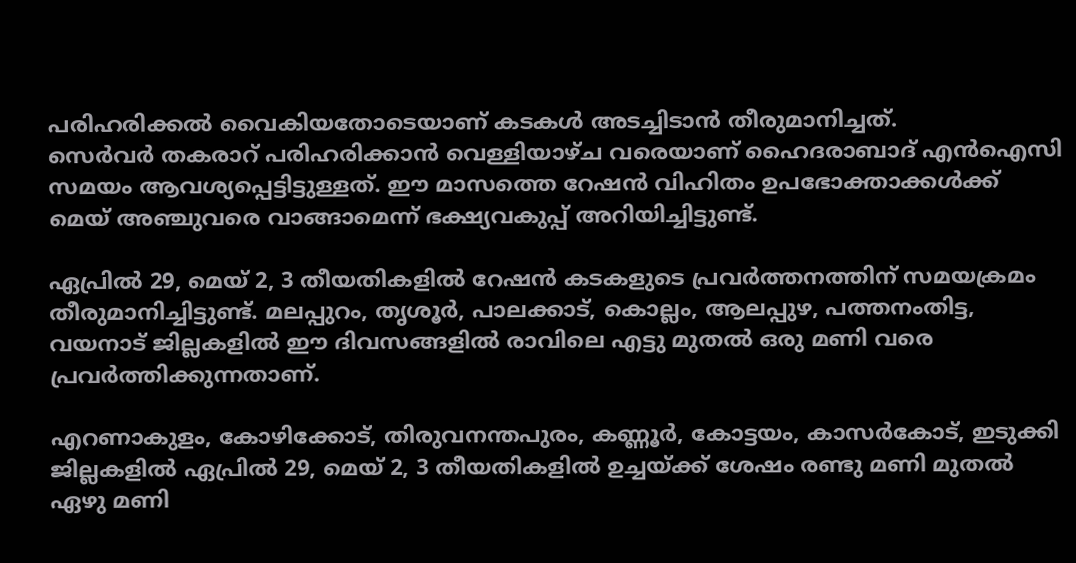പരിഹരിക്കൽ വൈകിയതോടെയാണ് കടകൾ അടച്ചിടാൻ തീരുമാനിച്ചത്.
സെര്‍വര്‍ തകരാറ് പരിഹരിക്കാന്‍ വെള്ളിയാഴ്ച വരെയാണ് ഹൈദരാബാദ് എന്‍ഐസി സമയം ആവശ്യപ്പെട്ടിട്ടുള്ളത്. ഈ മാസത്തെ റേഷന്‍ വിഹിതം ഉപഭോക്താക്കള്‍ക്ക് മെയ് അഞ്ചുവരെ വാങ്ങാമെന്ന് ഭക്ഷ്യവകുപ്പ് അറിയിച്ചിട്ടുണ്ട്.

ഏപ്രിൽ 29, മെയ് 2, 3 തീയതികളിൽ റേഷൻ കടകളുടെ പ്രവർത്തനത്തിന് സമയക്രമം തീരുമാനിച്ചിട്ടുണ്ട്. മലപ്പുറം, തൃശൂർ, പാലക്കാട്, കൊല്ലം, ആലപ്പുഴ, പത്തനംതിട്ട, വയനാട് ജില്ലകളിൽ ഈ ദിവസങ്ങളിൽ രാവിലെ എട്ടു മുതൽ ഒരു മണി വരെ പ്രവർത്തിക്കുന്നതാണ്.

എറണാകുളം, കോഴിക്കോട്, തിരുവനന്തപുരം, കണ്ണൂർ, കോട്ടയം, കാസർകോട്, ഇടുക്കി ജില്ലകളിൽ ഏപ്രിൽ 29, മെയ് 2, 3 തീയതികളിൽ ഉച്ചയ്ക്ക് ശേഷം രണ്ടു മണി മുതൽ ഏഴു മണി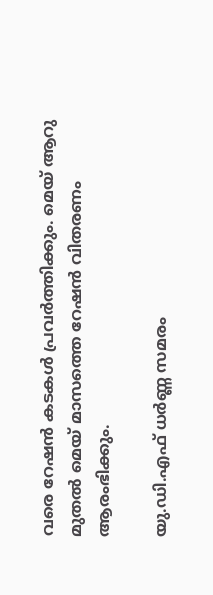വരെ റേഷൻ കടകൾ പ്രവർത്തിക്കും. മെയ് ആറു മുതൽ മെയ് മാസത്തെ റേഷൻ വിതരണം ആരംഭിക്കും.

യു.ഡി.എഫ് ധർണ്ണ സമരം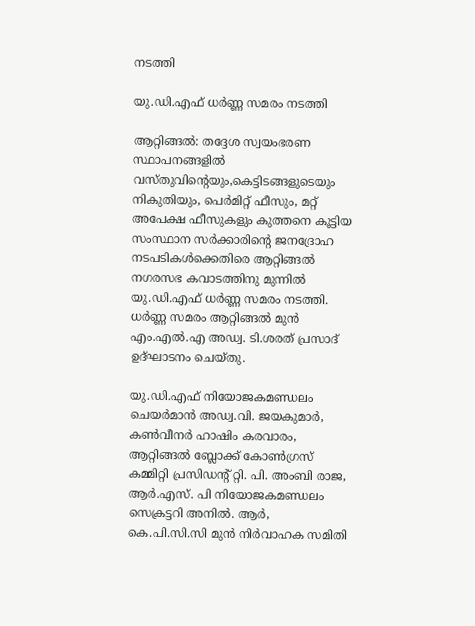നടത്തി

യു.ഡി.എഫ് ധർണ്ണ സമരം നടത്തി

ആറ്റിങ്ങൽ: തദ്ദേശ സ്വയംഭരണ സ്ഥാപനങ്ങളിൽ വസ്തുവിന്റെയും,കെട്ടിടങ്ങളുടെയും നികുതിയും, പെർമിറ്റ് ഫീസും, മറ്റ് അപേക്ഷ ഫീസുകളും കുത്തനെ കൂട്ടിയ സംസ്ഥാന സർക്കാരിന്റെ ജനദ്രോഹ നടപടികൾക്കെതിരെ ആറ്റിങ്ങൽ നഗരസഭ കവാടത്തിനു മുന്നിൽ യു.ഡി.എഫ് ധർണ്ണ സമരം നടത്തി. ധർണ്ണ സമരം ആറ്റിങ്ങൽ മുൻ എം.എൽ.എ അഡ്വ. ടി.ശരത് പ്രസാദ് ഉദ്ഘാടനം ചെയ്തു.

യു.ഡി.എഫ് നിയോജകമണ്ഡലം ചെയർമാൻ അഡ്വ.വി. ജയകുമാർ, കൺവീനർ ഹാഷിം കരവാരം, ആറ്റിങ്ങൽ ബ്ലോക്ക്‌ കോൺഗ്രസ് കമ്മിറ്റി പ്രസിഡന്റ് റ്റി. പി. അംബി രാജ, ആർ.എസ്. പി നിയോജകമണ്ഡലം സെക്രട്ടറി അനിൽ. ആർ, കെ.പി.സി.സി മുൻ നിർവാഹക സമിതി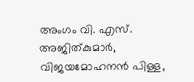അംഗം വി. എസ്. അജിത്കുമാർ, വിജയമോഹനൻ പിള്ള,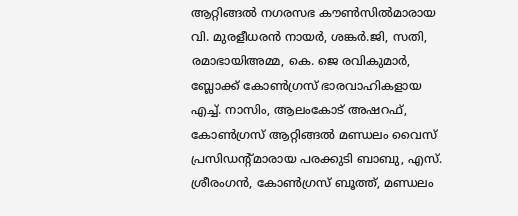ആറ്റിങ്ങൽ നഗരസഭ കൗൺസിൽമാരായ വി. മുരളീധരൻ നായർ, ശങ്കർ.ജി, സതി, രമാഭായിഅമ്മ, കെ. ജെ രവികുമാർ, ബ്ലോക്ക് കോൺഗ്രസ് ഭാരവാഹികളായ എച്ച്. നാസിം, ആലംകോട് അഷറഫ്, കോൺഗ്രസ് ആറ്റിങ്ങൽ മണ്ഡലം വൈസ് പ്രസിഡന്റ്മാരായ പരക്കുടി ബാബു, എസ്. ശ്രീരംഗൻ, കോൺഗ്രസ് ബൂത്ത്, മണ്ഡലം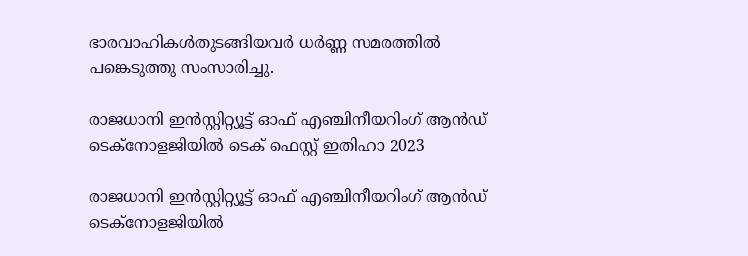ഭാരവാഹികൾതുടങ്ങിയവർ ധർണ്ണ സമരത്തിൽ പങ്കെടുത്തു സംസാരിച്ചു.

രാജധാനി ഇൻസ്റ്റിറ്റ്യൂട്ട് ഓഫ് എഞ്ചിനീയറിംഗ് ആൻഡ് ടെക്‌നോളജിയിൽ ടെക് ഫെസ്റ്റ് ഇതിഹാ 2023

രാജധാനി ഇൻസ്റ്റിറ്റ്യൂട്ട് ഓഫ് എഞ്ചിനീയറിംഗ് ആൻഡ് ടെക്‌നോളജിയിൽ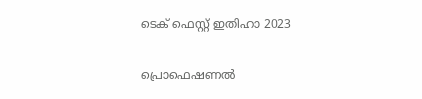ടെക് ഫെസ്റ്റ് ഇതിഹാ 2023

പ്രൊഫെഷണൽ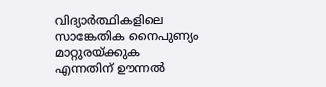വിദ്യാർത്ഥികളിലെ സാങ്കേതിക നൈപുണ്യം മാറ്റുരയ്ക്കുക എന്നതിന് ഊന്നൽ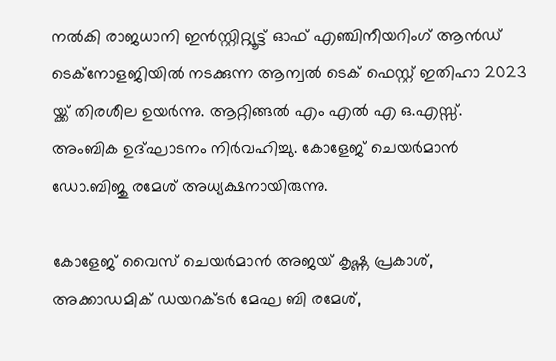നൽകി രാജധാനി ഇൻസ്റ്റിറ്റ്യൂട്ട് ഓഫ് എഞ്ചിനീയറിംഗ് ആൻഡ് ടെക്‌നോളജിയിൽ നടക്കുന്ന ആന്വൽ ടെക് ഫെസ്റ്റ് ഇതിഹാ 2023 യ്ക്ക് തിരശീല ഉയർന്നു. ആറ്റിങ്ങൽ എം എൽ എ ഒ.എസ്സ്. അംബിക ഉദ്ഘാടനം നിർവഹിച്ചു. കോളേജ് ചെയർമാൻ ഡോ.ബിജു രമേശ് അധ്യക്ഷനായിരുന്നു.

കോളേജ് വൈസ് ചെയർമാൻ അജയ് കൃഷ്ണ പ്രകാശ്, അക്കാഡമിക് ഡയറക്ടർ മേഘ ബി രമേശ്‌,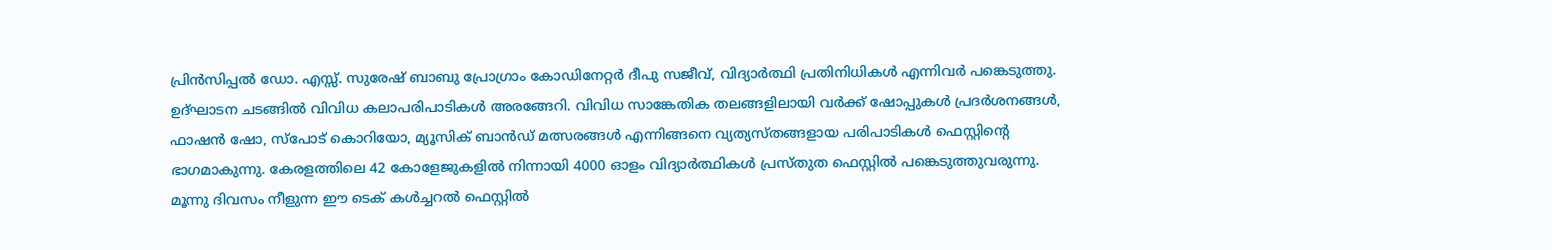പ്രിൻസിപ്പൽ ഡോ. എസ്സ്. സുരേഷ് ബാബു പ്രോഗ്രാം കോഡിനേറ്റർ ദീപു സജീവ്, വിദ്യാർത്ഥി പ്രതിനിധികൾ എന്നിവർ പങ്കെടുത്തു. ഉദ്ഘാടന ചടങ്ങിൽ വിവിധ കലാപരിപാടികൾ അരങ്ങേറി. വിവിധ സാങ്കേതിക തലങ്ങളിലായി വർക്ക് ഷോപ്പുകൾ പ്രദർശനങ്ങൾ, ഫാഷൻ ഷോ, സ്പോട് കൊറിയോ, മ്യൂസിക് ബാൻഡ് മത്സരങ്ങൾ എന്നിങ്ങനെ വ്യത്യസ്തങ്ങളായ പരിപാടികൾ ഫെസ്റ്റിന്റെ ഭാഗമാകുന്നു. കേരളത്തിലെ 42 കോളേജുകളിൽ നിന്നായി 4000 ഓളം വിദ്യാർത്ഥികൾ പ്രസ്തുത ഫെസ്റ്റിൽ പങ്കെടുത്തുവരുന്നു.
മൂന്നു ദിവസം നീളുന്ന ഈ ടെക് കൾച്ചറൽ ഫെസ്റ്റിൽ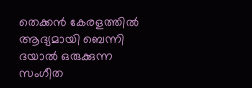തെക്കൻ കേരളത്തിൽ ആദ്യമായി ബെന്നി ദയാൽ ഒരുക്കുന്ന സംഗീത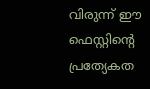വിരുന്ന് ഈ ഫെസ്റ്റിന്റെ പ്രത്യേകത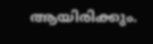ആയിരിക്കും.